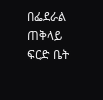በፌደራል ጠቅላይ ፍርድ ቤት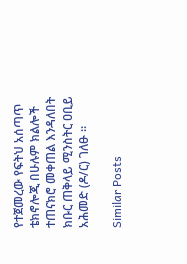የተጀመረው የፍትህ አሰጣጥ ቴክኖሎጂ በሁሉም ክልሎች ተጠናክሮ መቀጠል እንዳለበት ክቡር ጠቅላይ ሚንስትር ዐቢይ አሕመድ (ዶ/ር) ገለፁ ።

Similar Posts